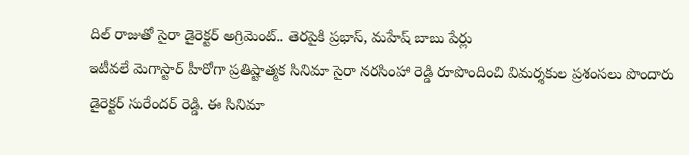దిల్ రాజుతో సైరా డైరెక్టర్ అగ్రిమెంట్.. తెరపైకి ప్రభాస్, మహేష్ బాబు పేర్లు
ఇటీవలే మెగాస్టార్ హీరోగా ప్రతిష్టాత్మక సినిమా సైరా నరసింహా రెడ్డి రూపొందించి విమర్శకుల ప్రశంసలు పొందారు డైరెక్టర్ సురేందర్ రెడ్డి. ఈ సినిమా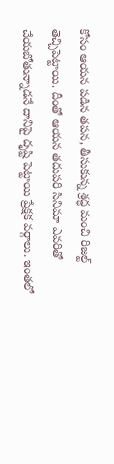కోసం ఆయన పడిన తపన, తీసుకున్న శ్రద్ధ మంచి రిజల్ట్ తెచ్చిపెట్టాయి. దీంతో ఆయన తదుపరి సినిమా ఎవరితో చేయబోతున్నాడనే దానిపై దృష్టి పెట్టాయి ప్రేక్షక వర్గాలు. ఇంతలో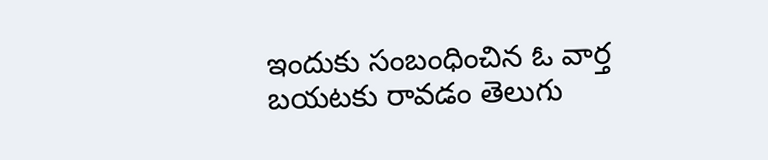ఇందుకు సంబంధించిన ఓ వార్త బయటకు రావడం తెలుగు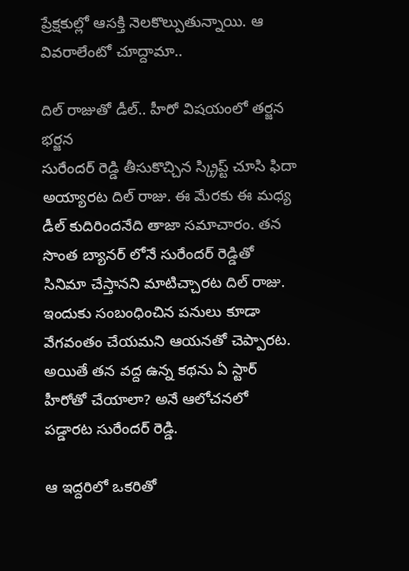ప్రేక్షకుల్లో ఆసక్తి నెలకొల్పుతున్నాయి. ఆ వివరాలేంటో చూద్దామా..

దిల్ రాజుతో డీల్.. హీరో విషయంలో తర్జన భర్జన
సురేందర్ రెడ్డి తీసుకొచ్చిన స్క్రిప్ట్ చూసి ఫిదా అయ్యారట దిల్ రాజు. ఈ మేరకు ఈ మధ్య డీల్ కుదిరిందనేది తాజా సమాచారం. తన సొంత బ్యానర్ లోనే సురేందర్ రెడ్డితో సినిమా చేస్తానని మాటిచ్చారట దిల్ రాజు. ఇందుకు సంబంధించిన పనులు కూడా వేగవంతం చేయమని ఆయనతో చెప్పారట. అయితే తన వద్ద ఉన్న కథను ఏ స్టార్ హీరోతో చేయాలా? అనే ఆలోచనలో పడ్డారట సురేందర్ రెడ్డి.

ఆ ఇద్దరిలో ఒకరితో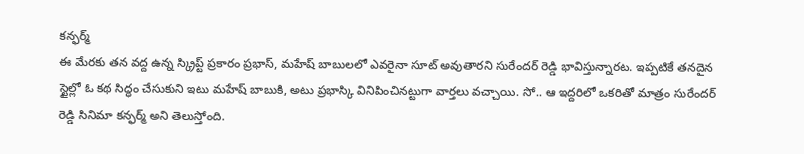కన్ఫర్మ్
ఈ మేరకు తన వద్ద ఉన్న స్క్రిప్ట్ ప్రకారం ప్రభాస్, మహేష్ బాబులలో ఎవరైనా సూట్ అవుతారని సురేందర్ రెడ్డి భావిస్తున్నారట. ఇప్పటికే తనదైన స్టైల్లో ఓ కథ సిద్ధం చేసుకుని ఇటు మహేష్ బాబుకి, అటు ప్రభాస్కి వినిపించినట్టుగా వార్తలు వచ్చాయి. సో.. ఆ ఇద్దరిలో ఒకరితో మాత్రం సురేందర్ రెడ్డి సినిమా కన్ఫర్మ్ అని తెలుస్తోంది.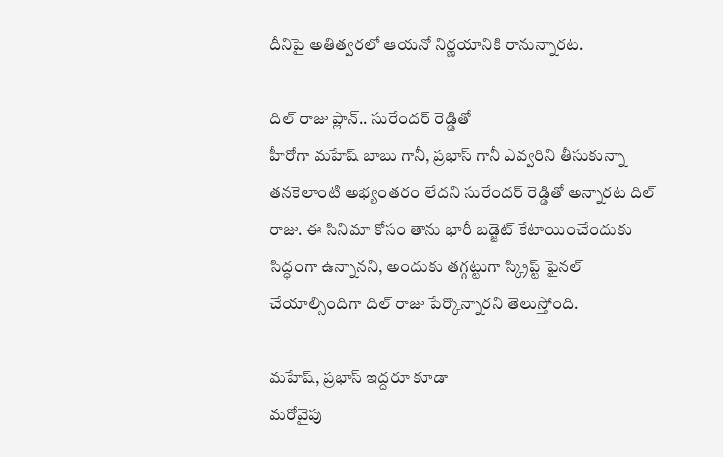దీనిపై అతిత్వరలో ఆయనో నిర్ణయానికి రానున్నారట.

దిల్ రాజు ప్లాన్.. సురేందర్ రెడ్డితో
హీరోగా మహేష్ బాబు గానీ, ప్రభాస్ గానీ ఎవ్వరిని తీసుకున్నా తనకెలాంటి అభ్యంతరం లేదని సురేందర్ రెడ్డితో అన్నారట దిల్ రాజు. ఈ సినిమా కోసం తాను భారీ బడ్జెట్ కేటాయించేందుకు సిద్ధంగా ఉన్నానని, అందుకు తగ్గట్టుగా స్క్రిప్ట్ ఫైనల్ చేయాల్సిందిగా దిల్ రాజు పేర్కొన్నారని తెలుస్తోంది.

మహేష్, ప్రభాస్ ఇద్దరూ కూడా
మరోవైపు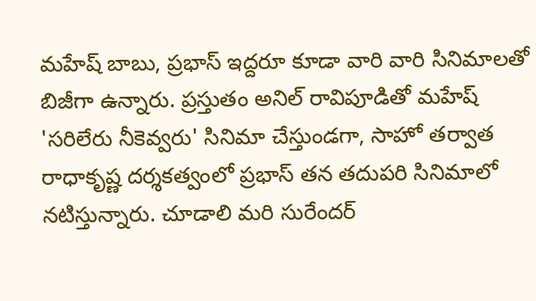మహేష్ బాబు, ప్రభాస్ ఇద్దరూ కూడా వారి వారి సినిమాలతో బిజీగా ఉన్నారు. ప్రస్తుతం అనిల్ రావిపూడితో మహేష్ 'సరిలేరు నీకెవ్వరు' సినిమా చేస్తుండగా, సాహో తర్వాత రాధాకృష్ణ దర్శకత్వంలో ప్రభాస్ తన తదుపరి సినిమాలో నటిస్తున్నారు. చూడాలి మరి సురేందర్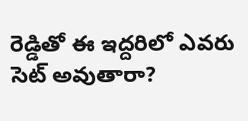రెడ్డితో ఈ ఇద్దరిలో ఎవరు సెట్ అవుతారా?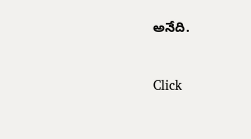అనేది.


Click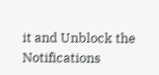it and Unblock the Notifications